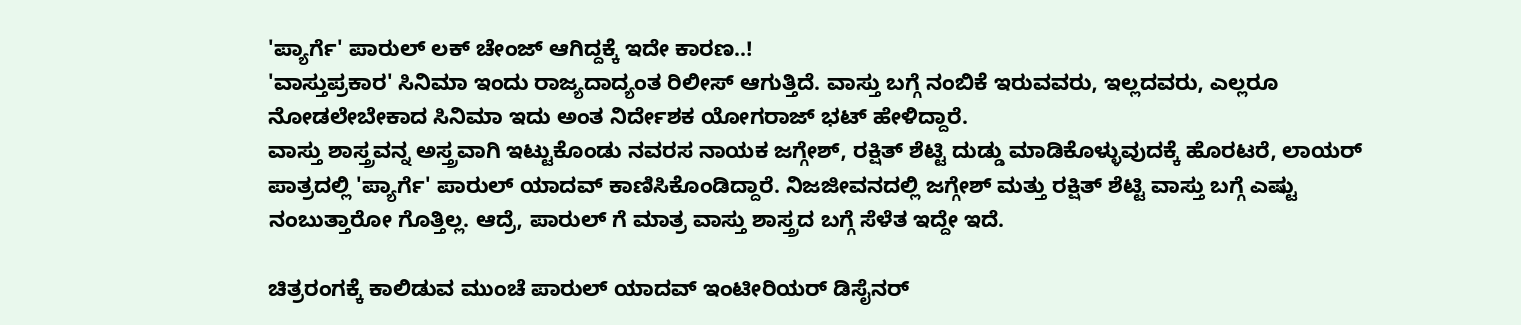'ಪ್ಯಾರ್ಗೆ' ಪಾರುಲ್ ಲಕ್ ಚೇಂಜ್ ಆಗಿದ್ದಕ್ಕೆ ಇದೇ ಕಾರಣ..!
'ವಾಸ್ತುಪ್ರಕಾರ' ಸಿನಿಮಾ ಇಂದು ರಾಜ್ಯದಾದ್ಯಂತ ರಿಲೀಸ್ ಆಗುತ್ತಿದೆ. ವಾಸ್ತು ಬಗ್ಗೆ ನಂಬಿಕೆ ಇರುವವರು, ಇಲ್ಲದವರು, ಎಲ್ಲರೂ ನೋಡಲೇಬೇಕಾದ ಸಿನಿಮಾ ಇದು ಅಂತ ನಿರ್ದೇಶಕ ಯೋಗರಾಜ್ ಭಟ್ ಹೇಳಿದ್ದಾರೆ.
ವಾಸ್ತು ಶಾಸ್ತ್ರವನ್ನ ಅಸ್ತ್ರವಾಗಿ ಇಟ್ಟುಕೊಂಡು ನವರಸ ನಾಯಕ ಜಗ್ಗೇಶ್, ರಕ್ಷಿತ್ ಶೆಟ್ಟಿ ದುಡ್ಡು ಮಾಡಿಕೊಳ್ಳುವುದಕ್ಕೆ ಹೊರಟರೆ, ಲಾಯರ್ ಪಾತ್ರದಲ್ಲಿ 'ಪ್ಯಾರ್ಗೆ' ಪಾರುಲ್ ಯಾದವ್ ಕಾಣಿಸಿಕೊಂಡಿದ್ದಾರೆ. ನಿಜಜೀವನದಲ್ಲಿ ಜಗ್ಗೇಶ್ ಮತ್ತು ರಕ್ಷಿತ್ ಶೆಟ್ಟಿ ವಾಸ್ತು ಬಗ್ಗೆ ಎಷ್ಟು ನಂಬುತ್ತಾರೋ ಗೊತ್ತಿಲ್ಲ. ಆದ್ರೆ, ಪಾರುಲ್ ಗೆ ಮಾತ್ರ ವಾಸ್ತು ಶಾಸ್ತ್ರದ ಬಗ್ಗೆ ಸೆಳೆತ ಇದ್ದೇ ಇದೆ.

ಚಿತ್ರರಂಗಕ್ಕೆ ಕಾಲಿಡುವ ಮುಂಚೆ ಪಾರುಲ್ ಯಾದವ್ ಇಂಟೀರಿಯರ್ ಡಿಸೈನರ್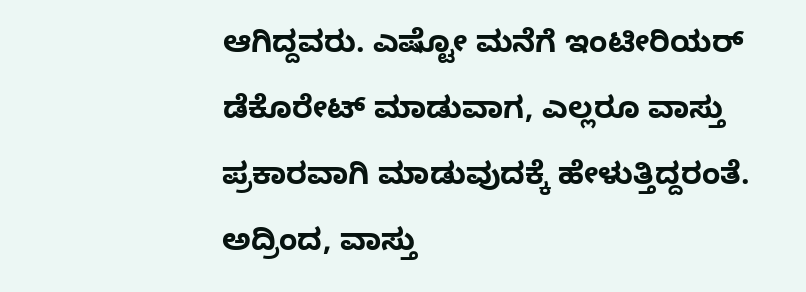ಆಗಿದ್ದವರು. ಎಷ್ಟೋ ಮನೆಗೆ ಇಂಟೀರಿಯರ್ ಡೆಕೊರೇಟ್ ಮಾಡುವಾಗ, ಎಲ್ಲರೂ ವಾಸ್ತು ಪ್ರಕಾರವಾಗಿ ಮಾಡುವುದಕ್ಕೆ ಹೇಳುತ್ತಿದ್ದರಂತೆ. ಅದ್ರಿಂದ, ವಾಸ್ತು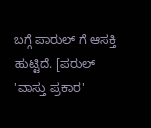ಬಗ್ಗೆ ಪಾರುಲ್ ಗೆ ಆಸಕ್ತಿ ಹುಟ್ಟಿದೆ. [ಪರುಲ್ 'ವಾಸ್ತು ಪ್ರಕಾರ'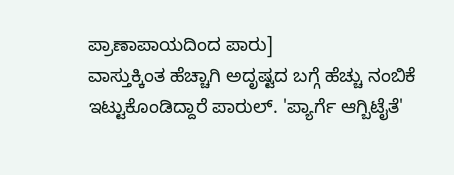ಪ್ರಾಣಾಪಾಯದಿಂದ ಪಾರು]
ವಾಸ್ತುಕ್ಕಿಂತ ಹೆಚ್ಚಾಗಿ ಅದೃಷ್ಟದ ಬಗ್ಗೆ ಹೆಚ್ಚು ನಂಬಿಕೆ ಇಟ್ಟುಕೊಂಡಿದ್ದಾರೆ ಪಾರುಲ್. 'ಪ್ಯಾರ್ಗೆ ಆಗ್ಬಿಟೈತೆ'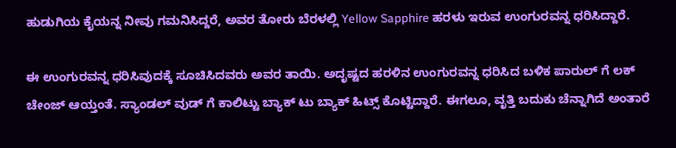ಹುಡುಗಿಯ ಕೈಯನ್ನ ನೀವು ಗಮನಿಸಿದ್ದರೆ, ಅವರ ತೋರು ಬೆರಳಲ್ಲಿ Yellow Sapphire ಹರಳು ಇರುವ ಉಂಗುರವನ್ನ ಧರಿಸಿದ್ದಾರೆ.

ಈ ಉಂಗುರವನ್ನ ಧರಿಸಿವುದಕ್ಕೆ ಸೂಚಿಸಿದವರು ಅವರ ತಾಯಿ. ಅದೃಷ್ಟದ ಹರಳಿನ ಉಂಗುರವನ್ನ ಧರಿಸಿದ ಬಳಿಕ ಪಾರುಲ್ ಗೆ ಲಕ್ ಚೇಂಜ್ ಆಯ್ತಂತೆ. ಸ್ಯಾಂಡಲ್ ವುಡ್ ಗೆ ಕಾಲಿಟ್ಟು ಬ್ಯಾಕ್ ಟು ಬ್ಯಾಕ್ ಹಿಟ್ಸ್ ಕೊಟ್ಟಿದ್ದಾರೆ. ಈಗಲೂ, ವೃತ್ತಿ ಬದುಕು ಚೆನ್ನಾಗಿದೆ ಅಂತಾರೆ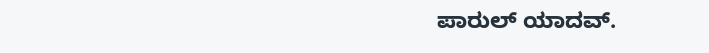ಪಾರುಲ್ ಯಾದವ್.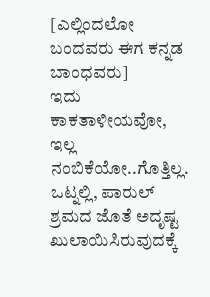[ಎಲ್ಲಿಂದಲೋ ಬಂದವರು ಈಗ ಕನ್ನಡ ಬಾಂಧವರು]
ಇದು ಕಾಕತಾಳೀಯವೋ, ಇಲ್ಲ ನಂಬಿಕೆಯೋ..ಗೊತ್ತಿಲ್ಲ. ಒಟ್ನಲ್ಲಿ, ಪಾರುಲ್ ಶ್ರಮದ ಜೊತೆ ಅದೃಷ್ಟ ಖುಲಾಯಿಸಿರುವುದಕ್ಕೆ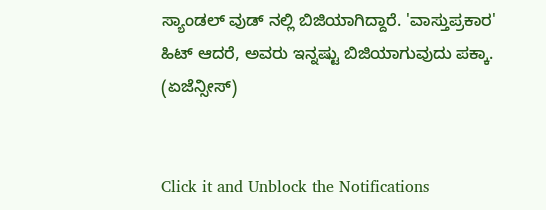ಸ್ಯಾಂಡಲ್ ವುಡ್ ನಲ್ಲಿ ಬಿಜಿಯಾಗಿದ್ದಾರೆ. 'ವಾಸ್ತುಪ್ರಕಾರ' ಹಿಟ್ ಆದರೆ, ಅವರು ಇನ್ನಷ್ಟು ಬಿಜಿಯಾಗುವುದು ಪಕ್ಕಾ. (ಏಜೆನ್ಸೀಸ್)


Click it and Unblock the Notifications